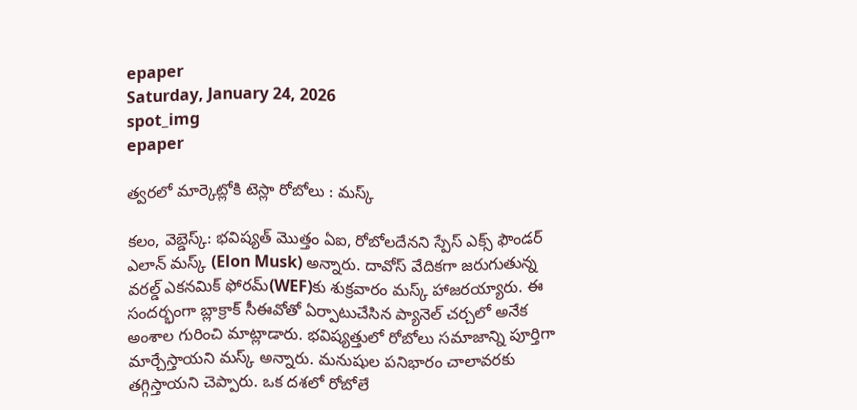epaper
Saturday, January 24, 2026
spot_img
epaper

త్వరలో మార్కెట్లోకి టెస్లా రోబోలు : మస్క్

కలం, వెబ్డెస్క్: భవిష్యత్ మొత్తం ఏఐ, రోబోలదేనని స్పేస్ ఎక్స్ ఫౌండర్ ఎలాన్ మస్క్ (Elon Musk) అన్నారు. దావోస్ వేదికగా జరుగుతున్న వరల్డ్ ఎకనమిక్ ఫోరమ్(WEF)కు శుక్రవారం మస్క్ హాజరయ్యారు. ఈ సందర్భంగా బ్లాక్రాక్ సీఈవోతో ఏర్పాటుచేసిన ప్యానెల్ చర్చలో అనేక అంశాల గురించి మాట్లాడారు. భవిష్యత్తులో రోబోలు సమాజాన్ని పూర్తిగా మార్చేస్తాయని మస్క్ అన్నారు. మనుషుల పనిభారం చాలావరకు తగ్గిస్తాయని చెప్పారు. ఒక దశలో రోబోలే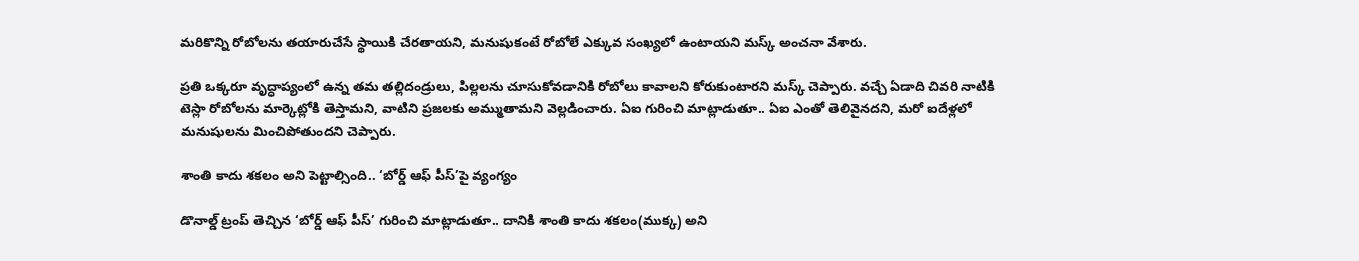మరికొన్ని రోబోలను తయారుచేసే స్థాయికి చేరతాయని, మనుషుకంటే రోబోలే ఎక్కువ సంఖ్యలో ఉంటాయని మస్క్ అంచనా వేశారు.

ప్రతి ఒక్కరూ వృద్ధాప్యంలో ఉన్న తమ తల్లిదండ్రులు, పిల్లలను చూసుకోవడానికి రోబోలు కావాలని కోరుకుంటారని మస్క్ చెప్పారు. వచ్చే ఏడాది చివరి నాటికి టెస్లా రోబోలను మార్కెట్లోకి తెస్తామని, వాటిని ప్రజలకు అమ్ముతామని వెల్లడించారు. ఏఐ గురించి మాట్లాడుతూ.. ఏఐ ఎంతో తెలివైనదని, మరో ఐదేళ్లలో మనుషులను మించిపోతుందని చెప్పారు.

శాంతి కాదు శకలం అని పెట్టాల్సింది.. ‘బోర్డ్ ఆఫ్ పీస్’పై వ్యంగ్యం

డొనాల్డ్ ట్రంప్ తెచ్చిన ‘బోర్డ్ ఆఫ్ పీస్’ గురించి మాట్లాడుతూ.. దానికి శాంతి కాదు శకలం(ముక్క) అని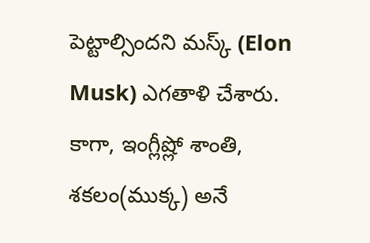పెట్టాల్సిందని మస్క్ (Elon Musk) ఎగతాళి చేశారు. కాగా, ఇంగ్లీష్లో శాంతి, శకలం(ముక్క) అనే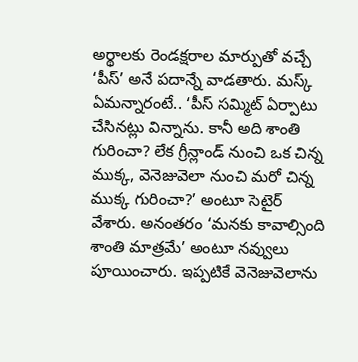అర్థాలకు రెండక్షరాల మార్పుతో వచ్చే ‘పీస్’ అనే పదాన్నే వాడతారు. మస్క్ ఏమన్నారంటే.. ‘పీస్ సమ్మిట్ ఏర్పాటు చేసినట్లు విన్నాను. కానీ అది శాంతి గురించా? లేక గ్రీన్లాండ్ నుంచి ఒక చిన్న ముక్క, వెనెజువెలా నుంచి మరో చిన్న ముక్క గురించా?’ అంటూ సెటైర్ వేశారు. అనంతరం ‘మనకు కావాల్సింది శాంతి మాత్రమే’ అంటూ నవ్వులు పూయించారు. ఇప్పటికే వెనెజువెలాను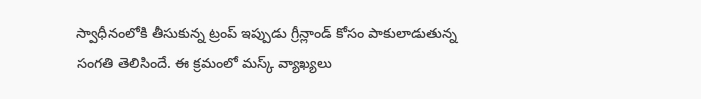స్వాధీనంలోకి తీసుకున్న ట్రంప్ ఇప్పుడు గ్రీన్లాండ్ కోసం పాకులాడుతున్న సంగతి తెలిసిందే. ఈ క్రమంలో మస్క్ వ్యాఖ్యలు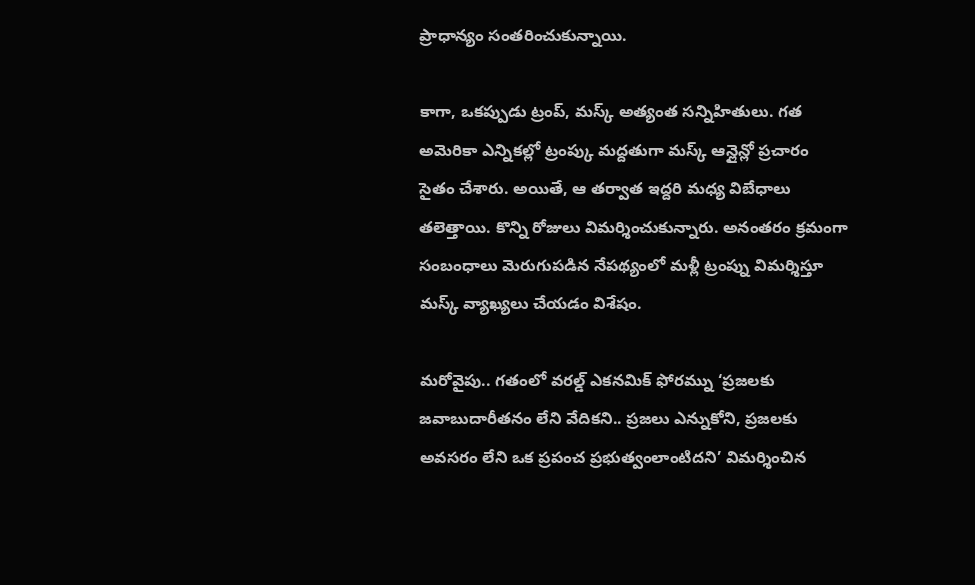ప్రాధాన్యం సంతరించుకున్నాయి.

కాగా, ఒకప్పుడు ట్రంప్, మస్క్ అత్యంత సన్నిహితులు. గత అమెరికా ఎన్నికల్లో ట్రంప్కు మద్దతుగా మస్క్ ఆన్లైన్లో ప్రచారం సైతం చేశారు. అయితే, ఆ తర్వాత ఇద్దరి మధ్య విబేధాలు తలెత్తాయి. కొన్ని రోజులు విమర్శించుకున్నారు. అనంతరం క్రమంగా సంబంధాలు మెరుగుపడిన నేపథ్యంలో మళ్లీ ట్రంప్ను విమర్శిస్తూ మస్క్ వ్యాఖ్యలు చేయడం విశేషం.

మరోవైపు.. గతంలో వరల్డ్ ఎకనమిక్ ఫోరమ్ను ‘ప్రజలకు జవాబుదారీతనం లేని వేదికని.. ప్రజలు ఎన్నుకోని, ప్రజలకు అవసరం లేని ఒక ప్రపంచ ప్రభుత్వంలాంటిదని’ విమర్శించిన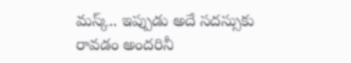మస్క్.. ఇప్పుడు అదే సదస్సుకు రావడం అందరినీ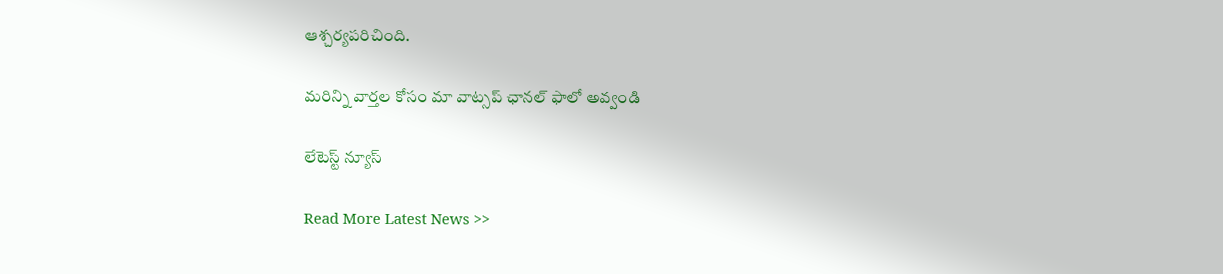ఆశ్చర్యపరిచింది.

మ‌రిన్ని వార్త‌ల కోసం మా వాట్స‌ప్ ఛాన‌ల్ ఫాలో అవ్వండి

లేటెస్ట్ న్యూస్‌

Read More Latest News >>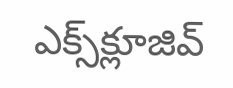ఎక్స్‌క్లూజివ్‌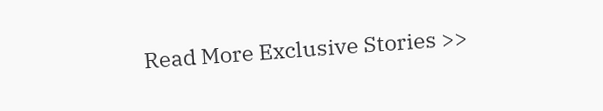Read More Exclusive Stories >>